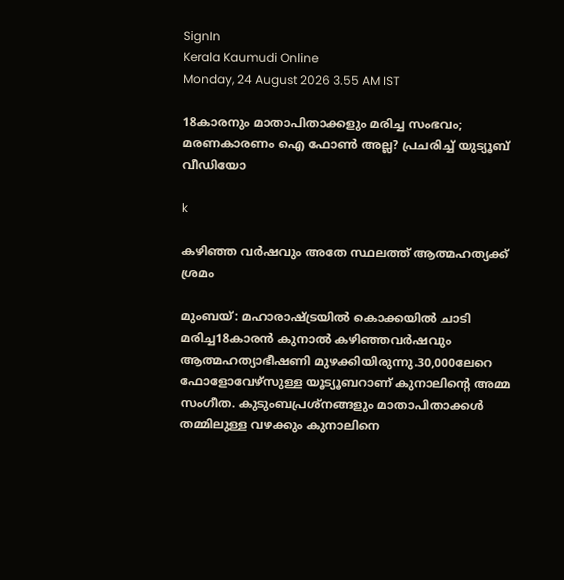SignIn
Kerala Kaumudi Online
Monday, 24 August 2026 3.55 AM IST

18കാരനും മാതാപിതാക്കളും മരിച്ച സംഭവം; മരണകാരണം ഐ ഫോൺ അല്ല? പ്രചരിച്ച് യുട്യൂബ് വീഡിയോ

k

കഴിഞ്ഞ വർഷവും അതേ സ്ഥലത്ത് ആത്മഹത്യക്ക് ശ്രമം

മുംബയ്: മഹാരാഷ്ട്രയിൽ കൊക്കയിൽ ചാടി മരിച്ച18കാരൻ കുനാൽ കഴിഞ്ഞവർഷവും ആത്മഹത്യാഭീഷണി മുഴക്കിയിരുന്നു.30,000ലേറെ ഫോളോവേഴ്സുള്ള യൂട്യൂബറാണ് കുനാലിന്റെ അമ്മ സംഗീത. കുടുംബപ്രശ്നങ്ങളും മാതാപിതാക്കൾ തമ്മിലുള്ള വഴക്കും കുനാലിനെ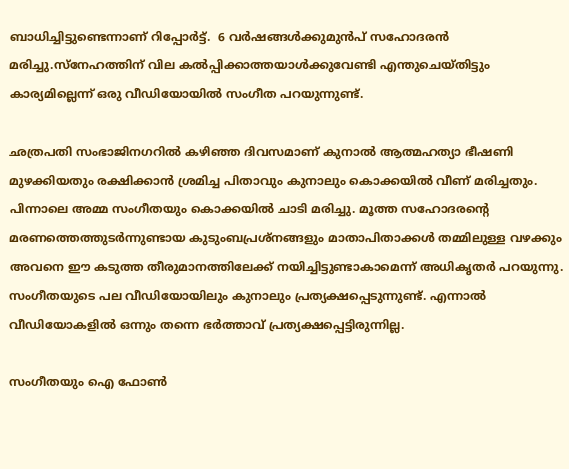ബാധിച്ചിട്ടുണ്ടെന്നാണ് റിപ്പോർട്ട്.  6 വർഷങ്ങൾക്കുമുൻപ് സഹോദരൻ മരിച്ചു.സ്‌നേഹത്തിന് വില കൽപ്പിക്കാത്തയാൾക്കുവേണ്ടി എന്തുചെയ്തിട്ടും കാര്യമില്ലെന്ന് ഒരു വീഡിയോയിൽ സംഗീത പറയുന്നുണ്ട്.

ഛത്രപതി സംഭാജിനഗറിൽ കഴിഞ്ഞ ദിവസമാണ് കുനാൽ ആത്മഹത്യാ ഭീഷണി മുഴക്കിയതും രക്ഷിക്കാൻ ശ്രമിച്ച പിതാവും കുനാലും കൊക്കയിൽ വീണ് മരിച്ചതും. പിന്നാലെ അമ്മ സംഗീതയും കൊക്കയിൽ ചാടി മരിച്ചു. മൂത്ത സഹോദരന്റെ മരണത്തെത്തുടർന്നുണ്ടായ കുടുംബപ്രശ്നങ്ങളും മാതാപിതാക്കൾ തമ്മിലുള്ള വഴക്കും അവനെ ഈ കടുത്ത തീരുമാനത്തിലേക്ക് നയിച്ചിട്ടുണ്ടാകാമെന്ന് അധികൃതർ പറയുന്നു. സംഗീതയുടെ പല വീഡിയോയിലും കുനാലും പ്രത്യക്ഷപ്പെടുന്നുണ്ട്. എന്നാൽ വീഡിയോകളിൽ ഒന്നും തന്നെ ഭർത്താവ് പ്രത്യക്ഷപ്പെട്ടിരുന്നില്ല.

സംഗീതയും ഐ ഫോൺ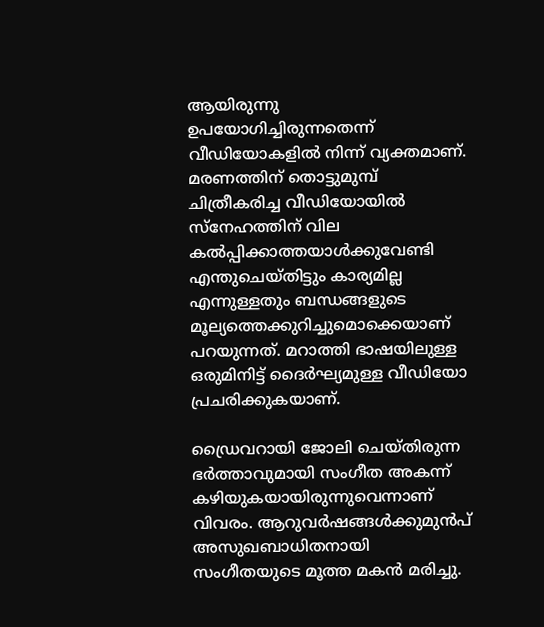ആയിരുന്നു ഉപയോഗിച്ചിരുന്നതെന്ന് വീഡിയോകളിൽ നിന്ന് വ്യക്തമാണ്. മരണത്തിന് തൊട്ടുമുമ്പ് ചിത്രീകരിച്ച വീഡിയോയിൽ സ്‌നേഹത്തിന് വില കൽപ്പിക്കാത്തയാൾക്കുവേണ്ടി എന്തുചെയ്തിട്ടും കാര്യമില്ല എന്നുള്ളതും ബന്ധങ്ങളുടെ മൂല്യത്തെക്കുറിച്ചുമൊക്കെയാണ് പറയുന്നത്. മറാത്തി ഭാഷയിലുള്ള ഒരുമിനിട്ട് ദൈർഘ്യമുള്ള വീഡിയോ പ്രചരിക്കുകയാണ്.

ഡ്രൈവറായി ജോലി ചെയ്തിരുന്ന ഭർത്താവുമായി സംഗീത അകന്ന് കഴിയുകയായിരുന്നുവെന്നാണ് വിവരം. ആറുവർഷങ്ങൾക്കുമുൻപ് അസുഖബാധിതനായി സംഗീതയുടെ മൂത്ത മകൻ മരിച്ചു.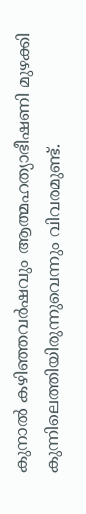കുനാൽ കഴിഞ്ഞവർഷവും ആത്മഹത്യാഭീഷണി മുഴക്കി കുന്നിലെത്തിയിരുന്നുവെന്നും വിവരമുണ്ട്.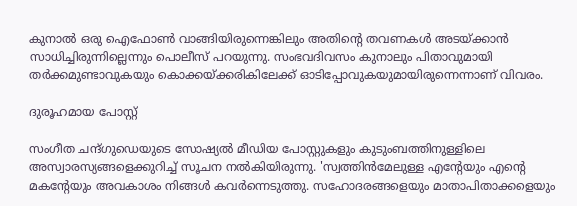കുനാൽ ഒരു ഐഫോൺ വാങ്ങിയിരുന്നെങ്കിലും അതിന്റെ തവണകൾ അടയ്ക്കാൻ സാധിച്ചിരുന്നില്ലെന്നും പൊലീസ് പറയുന്നു. സംഭവദിവസം കുനാലും പിതാവുമായി തർക്കമുണ്ടാവുകയും കൊക്കയ്ക്കരികിലേക്ക് ഓടിപ്പോവുകയുമായിരുന്നെന്നാണ് വിവരം.

ദുരൂഹമായ പോസ്റ്റ്

സംഗീത ചന്ദ്ഗുഡെയുടെ സോഷ്യൽ മീഡിയ പോസ്റ്റുകളും കുടുംബത്തിനുള്ളിലെ അസ്വാരസ്യങ്ങളെക്കുറിച്ച് സൂചന നൽകിയിരുന്നു. 'സ്വത്തിൻമേലുള്ള എന്റേയും എന്റെ മകന്റേയും അവകാശം നിങ്ങൾ കവർന്നെടുത്തു. സഹോദരങ്ങളെയും മാതാപിതാക്കളെയും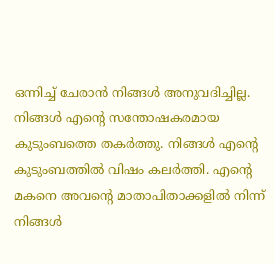ഒന്നിച്ച് ചേരാൻ നിങ്ങൾ അനുവദിച്ചില്ല. നിങ്ങൾ എന്റെ സന്തോഷകരമായ കുടുംബത്തെ തകർത്തു. നിങ്ങൾ എന്റെ കുടുംബത്തിൽ വിഷം കലർത്തി. എന്റെ മകനെ അവന്റെ മാതാപിതാക്കളിൽ നിന്ന് നിങ്ങൾ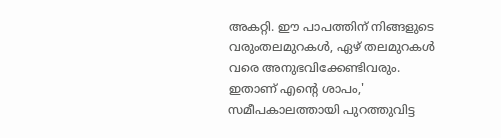അകറ്റി. ഈ പാപത്തിന് നിങ്ങളുടെ വരുംതലമുറകൾ, ഏഴ് തലമുറകൾ വരെ അനുഭവിക്കേണ്ടിവരും. ഇതാണ് എന്റെ ശാപം,' സമീപകാലത്തായി പുറത്തുവിട്ട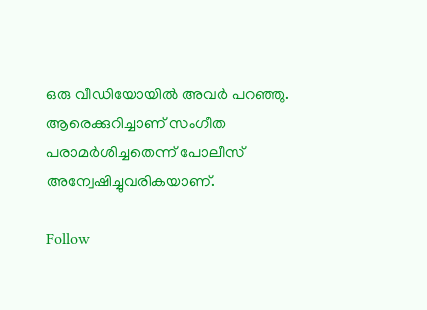ഒരു വീഡിയോയിൽ അവർ പറഞ്ഞു. ആരെക്കുറിച്ചാണ് സംഗീത പരാമർശിച്ചതെന്ന് പോലീസ് അന്വേഷിച്ചുവരികയാണ്.

Follow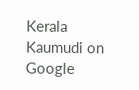Kerala Kaumudi on Google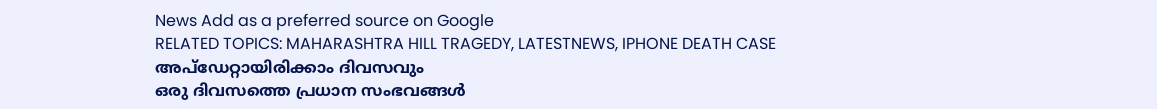News Add as a preferred source on Google
RELATED TOPICS: MAHARASHTRA HILL TRAGEDY, LATESTNEWS, IPHONE DEATH CASE
അപ്ഡേറ്റായിരിക്കാം ദിവസവും
ഒരു ദിവസത്തെ പ്രധാന സംഭവങ്ങൾ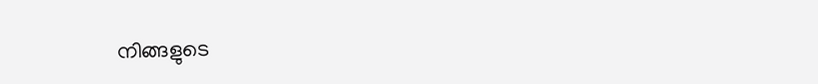നിങ്ങളുടെ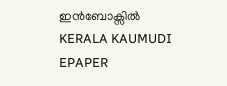ഇൻബോക്സിൽ
KERALA KAUMUDI EPAPER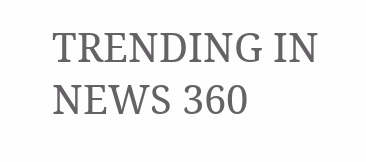TRENDING IN NEWS 360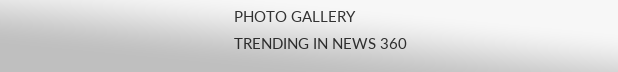PHOTO GALLERY
TRENDING IN NEWS 360